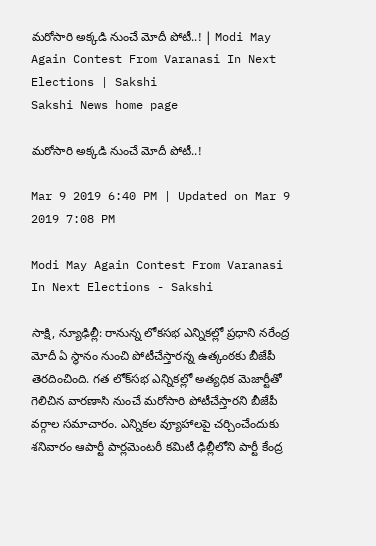మరోసారి అక్కడి నుంచే మోదీ పోటీ..! | Modi May Again Contest From Varanasi In Next Elections | Sakshi
Sakshi News home page

మరోసారి అక్కడి నుంచే మోదీ పోటీ..!

Mar 9 2019 6:40 PM | Updated on Mar 9 2019 7:08 PM

Modi May Again Contest From Varanasi In Next Elections - Sakshi

సాక్షి, న్యూఢిల్లీ: రానున్న లోకసభ ఎన్నికల్లో ప్రధాని నరేంద్ర మోదీ ఏ స్థానం నుంచి పోటీచేస్తారన్న ఉత్కంఠకు బీజేపీ తెరదించింది. గత లోక్‌సభ ఎన్నికల్లో అత్యధిక మెజార్టీతో గెలిచిన వారణాసి నుంచే మరోసారి పోటీచేస్తారని బీజేపీ వర్గాల సమాచారం. ఎన్నికల వ్యూహాలపై చర్చించేందుకు శనివారం ఆపార్టీ పార్లమెంటరీ కమిటీ ఢిల్లీలోని పార్టీ కేంద్ర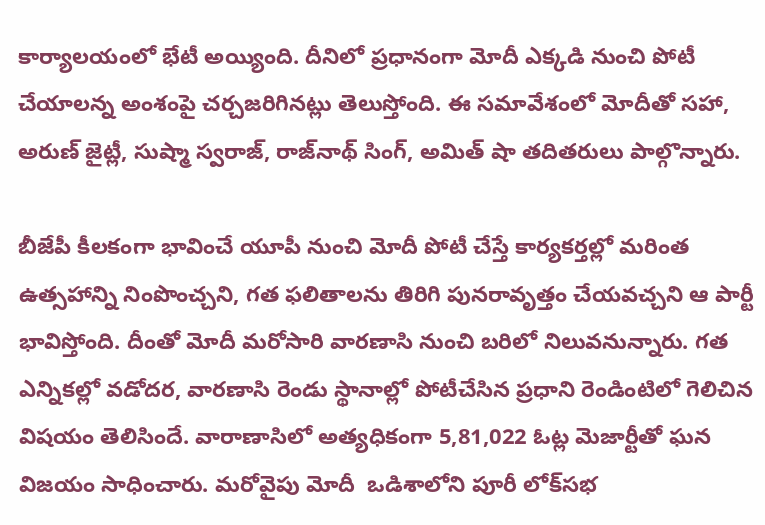కార్యాలయంలో భేటీ అయ్యింది. దీనిలో ప్రధానంగా మోదీ ఎక్కడి నుంచి పోటీ చేయాలన్న అంశంపై చర్చజరిగినట్లు తెలుస్తోంది. ఈ సమావేశంలో మోదీతో సహా, అరుణ్‌ జైట్లీ, సుష్మా స్వరాజ్‌, రాజ్‌నాథ్‌ సింగ్‌, అమిత్‌ షా తదితరులు పాల్గొన్నారు.

బీజేపీ కీలకంగా భావించే యూపీ నుంచి మోదీ పోటీ చేస్తే కార్యకర్తల్లో మరింత ఉత్సహాన్ని నింపొంచ్చని, గత ఫలితాలను తిరిగి పునరావృత్తం చేయవచ్చని ఆ పార్టీ భావిస్తోంది. దీంతో మోదీ మరోసారి వారణాసి నుంచి బరిలో నిలువనున్నారు. గత ఎన్నికల్లో వడోదర, వారణాసి రెండు స్థానాల్లో పోటీచేసిన ప్రధాని రెండింటిలో గెలిచిన విషయం తెలిసిందే. వారాణాసిలో అత్యధికంగా 5,81,022 ఓట్ల మెజార్టీతో ఘన విజయం సాధించారు. మరోవైపు మోదీ  ఒడిశాలోని పూరీ లోక్‌సభ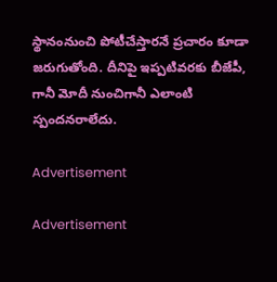స్థానంనుంచి పోటీచేస్తారనే ప్రచారం కూడా జరుగుతోంది. దీనిపై ఇప్పటివరకు బీజేపీ, గానీ మోదీ నుంచిగానీ ఎలాంటి స్పందనరాలేదు.

Advertisement

Advertisement